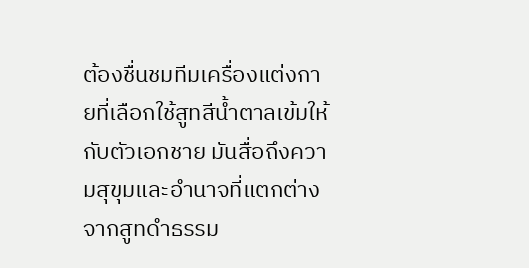ต้องชื่นชมทีมเครื่องแต่งกายที่เลือกใช้สูทสีน้ำตาลเข้มให้กับตัวเอกชาย มันสื่อถึงความสุขุมและอำนาจที่แตกต่างจากสูทดำธรรม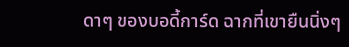ดาๆ ของบอดี้การ์ด ฉากที่เขายืนนิ่งๆ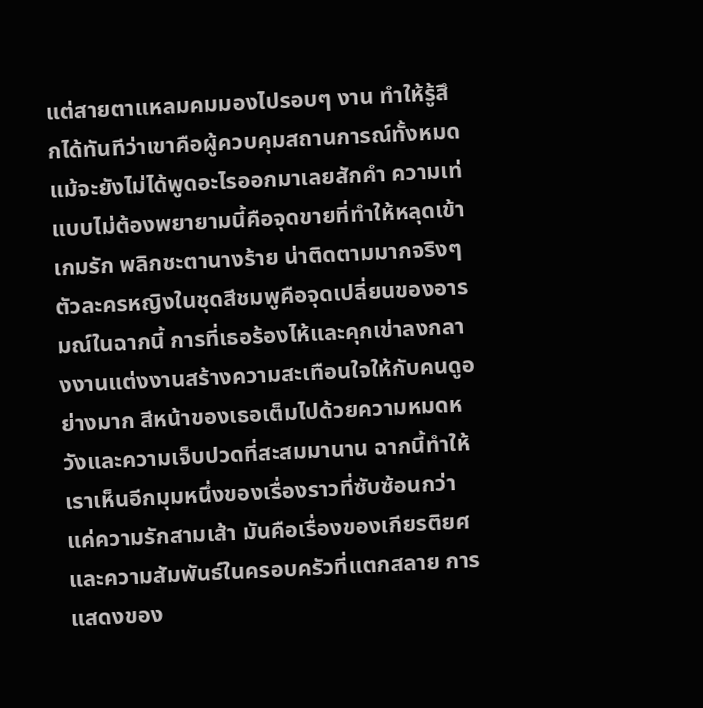แต่สายตาแหลมคมมองไปรอบๆ งาน ทำให้รู้สึกได้ทันทีว่าเขาคือผู้ควบคุมสถานการณ์ทั้งหมด แม้จะยังไม่ได้พูดอะไรออกมาเลยสักคำ ความเท่แบบไม่ต้องพยายามนี้คือจุดขายที่ทำให้หลุดเข้าเกมรัก พลิกชะตานางร้าย น่าติดตามมากจริงๆ
ตัวละครหญิงในชุดสีชมพูคือจุดเปลี่ยนของอารมณ์ในฉากนี้ การที่เธอร้องไห้และคุกเข่าลงกลางงานแต่งงานสร้างความสะเทือนใจให้กับคนดูอย่างมาก สีหน้าของเธอเต็มไปด้วยความหมดหวังและความเจ็บปวดที่สะสมมานาน ฉากนี้ทำให้เราเห็นอีกมุมหนึ่งของเรื่องราวที่ซับซ้อนกว่าแค่ความรักสามเส้า มันคือเรื่องของเกียรติยศและความสัมพันธ์ในครอบครัวที่แตกสลาย การแสดงของ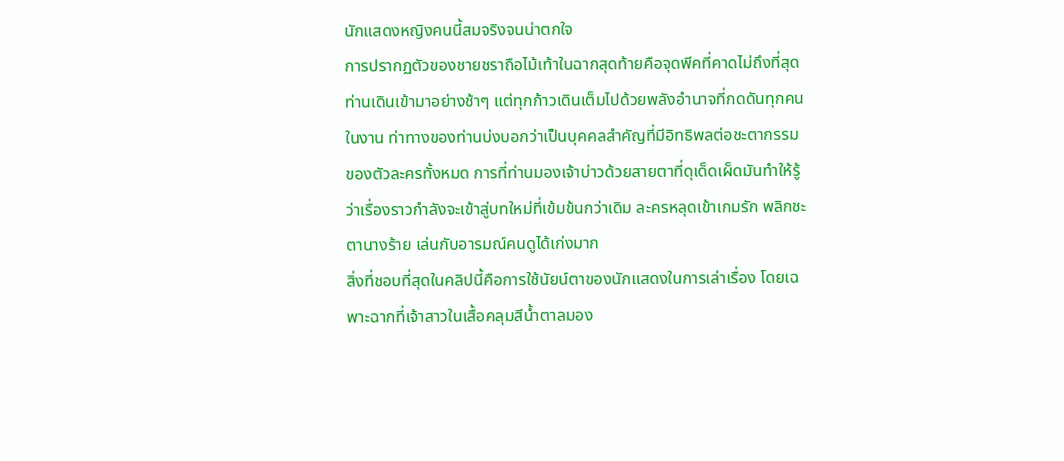นักแสดงหญิงคนนี้สมจริงจนน่าตกใจ
การปรากฏตัวของชายชราถือไม้เท้าในฉากสุดท้ายคือจุดพีคที่คาดไม่ถึงที่สุด ท่านเดินเข้ามาอย่างช้าๆ แต่ทุกก้าวเดินเต็มไปด้วยพลังอำนาจที่กดดันทุกคนในงาน ท่าทางของท่านบ่งบอกว่าเป็นบุคคลสำคัญที่มีอิทธิพลต่อชะตากรรมของตัวละครทั้งหมด การที่ท่านมองเจ้าบ่าวด้วยสายตาที่ดุเด็ดเผ็ดมันทำให้รู้ว่าเรื่องราวกำลังจะเข้าสู่บทใหม่ที่เข้มข้นกว่าเดิม ละครหลุดเข้าเกมรัก พลิกชะตานางร้าย เล่นกับอารมณ์คนดูได้เก่งมาก
สิ่งที่ชอบที่สุดในคลิปนี้คือการใช้นัยน์ตาของนักแสดงในการเล่าเรื่อง โดยเฉพาะฉากที่เจ้าสาวในเสื้อคลุมสีน้ำตาลมอง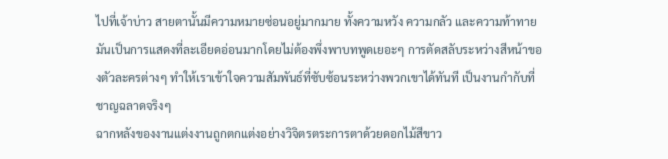ไปที่เจ้าบ่าว สายตานั้นมีความหมายซ่อนอยู่มากมาย ทั้งความหวัง ความกลัว และความท้าทาย มันเป็นการแสดงที่ละเอียดอ่อนมากโดยไม่ต้องพึ่งพาบทพูดเยอะๆ การตัดสลับระหว่างสีหน้าของตัวละครต่างๆ ทำให้เราเข้าใจความสัมพันธ์ที่ซับซ้อนระหว่างพวกเขาได้ทันที เป็นงานกำกับที่ชาญฉลาดจริงๆ
ฉากหลังของงานแต่งงานถูกตกแต่งอย่างวิจิตรตระการตาด้วยดอกไม้สีขาว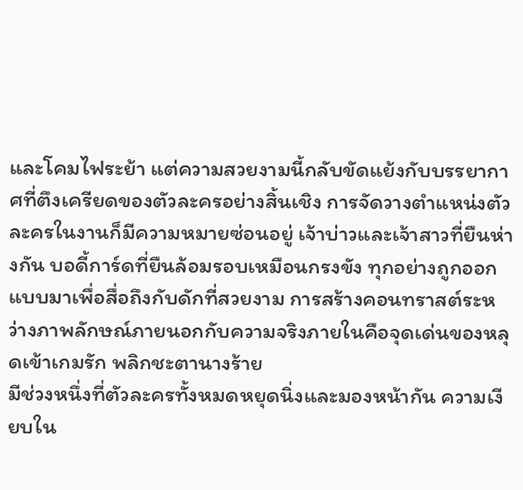และโคมไฟระย้า แต่ความสวยงามนี้กลับขัดแย้งกับบรรยากาศที่ตึงเครียดของตัวละครอย่างสิ้นเชิง การจัดวางตำแหน่งตัวละครในงานก็มีความหมายซ่อนอยู่ เจ้าบ่าวและเจ้าสาวที่ยืนห่างกัน บอดี้การ์ดที่ยืนล้อมรอบเหมือนกรงขัง ทุกอย่างถูกออกแบบมาเพื่อสื่อถึงกับดักที่สวยงาม การสร้างคอนทราสต์ระหว่างภาพลักษณ์ภายนอกกับความจริงภายในคือจุดเด่นของหลุดเข้าเกมรัก พลิกชะตานางร้าย
มีช่วงหนึ่งที่ตัวละครทั้งหมดหยุดนิ่งและมองหน้ากัน ความเงียบใน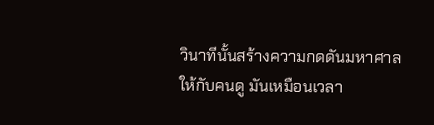วินาทีนั้นสร้างความกดดันมหาศาลให้กับคนดู มันเหมือนเวลา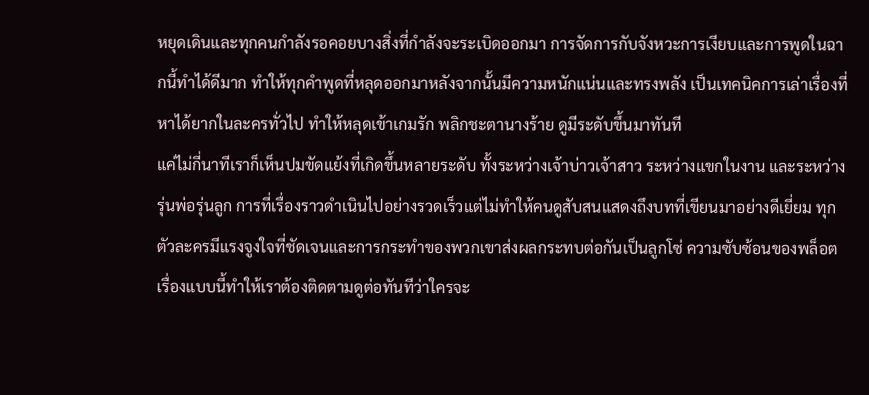หยุดเดินและทุกคนกำลังรอคอยบางสิ่งที่กำลังจะระเบิดออกมา การจัดการกับจังหวะการเงียบและการพูดในฉากนี้ทำได้ดีมาก ทำให้ทุกคำพูดที่หลุดออกมาหลังจากนั้นมีความหนักแน่นและทรงพลัง เป็นเทคนิคการเล่าเรื่องที่หาได้ยากในละครทั่วไป ทำให้หลุดเข้าเกมรัก พลิกชะตานางร้าย ดูมีระดับขึ้นมาทันที
แค่ไม่กี่นาทีเราก็เห็นปมขัดแย้งที่เกิดขึ้นหลายระดับ ทั้งระหว่างเจ้าบ่าวเจ้าสาว ระหว่างแขกในงาน และระหว่างรุ่นพ่อรุ่นลูก การที่เรื่องราวดำเนินไปอย่างรวดเร็วแต่ไม่ทำให้คนดูสับสนแสดงถึงบทที่เขียนมาอย่างดีเยี่ยม ทุกตัวละครมีแรงจูงใจที่ชัดเจนและการกระทำของพวกเขาส่งผลกระทบต่อกันเป็นลูกโซ่ ความซับซ้อนของพล็อตเรื่องแบบนี้ทำให้เราต้องติดตามดูต่อทันทีว่าใครจะ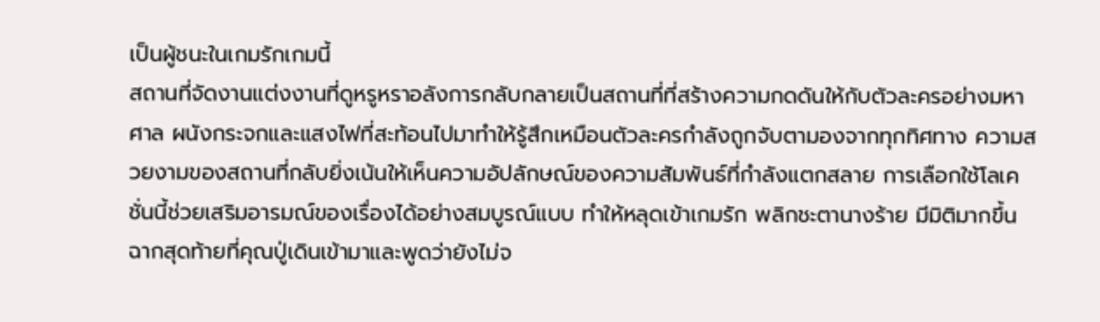เป็นผู้ชนะในเกมรักเกมนี้
สถานที่จัดงานแต่งงานที่ดูหรูหราอลังการกลับกลายเป็นสถานที่ที่สร้างความกดดันให้กับตัวละครอย่างมหาศาล ผนังกระจกและแสงไฟที่สะท้อนไปมาทำให้รู้สึกเหมือนตัวละครกำลังถูกจับตามองจากทุกทิศทาง ความสวยงามของสถานที่กลับยิ่งเน้นให้เห็นความอัปลักษณ์ของความสัมพันธ์ที่กำลังแตกสลาย การเลือกใช้โลเคชั่นนี้ช่วยเสริมอารมณ์ของเรื่องได้อย่างสมบูรณ์แบบ ทำให้หลุดเข้าเกมรัก พลิกชะตานางร้าย มีมิติมากขึ้น
ฉากสุดท้ายที่คุณปู่เดินเข้ามาและพูดว่ายังไม่จ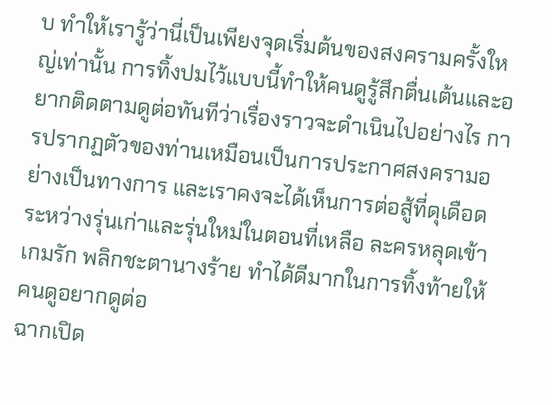บ ทำให้เรารู้ว่านี่เป็นเพียงจุดเริ่มต้นของสงครามครั้งใหญ่เท่านั้น การทิ้งปมไว้แบบนี้ทำให้คนดูรู้สึกตื่นเต้นและอยากติดตามดูต่อทันทีว่าเรื่องราวจะดำเนินไปอย่างไร การปรากฏตัวของท่านเหมือนเป็นการประกาศสงครามอย่างเป็นทางการ และเราคงจะได้เห็นการต่อสู้ที่ดุเดือดระหว่างรุ่นเก่าและรุ่นใหม่ในตอนที่เหลือ ละครหลุดเข้าเกมรัก พลิกชะตานางร้าย ทำได้ดีมากในการทิ้งท้ายให้คนดูอยากดูต่อ
ฉากเปิด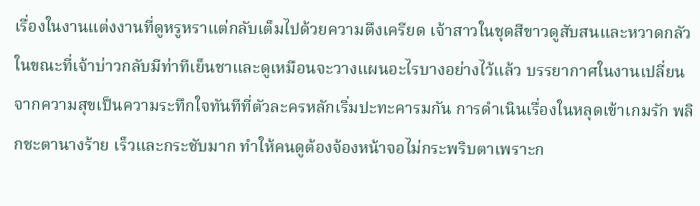เรื่องในงานแต่งงานที่ดูหรูหราแต่กลับเต็มไปด้วยความตึงเครียด เจ้าสาวในชุดสีขาวดูสับสนและหวาดกลัว ในขณะที่เจ้าบ่าวกลับมีท่าทีเย็นชาและดูเหมือนจะวางแผนอะไรบางอย่างไว้แล้ว บรรยากาศในงานเปลี่ยนจากความสุขเป็นความระทึกใจทันทีที่ตัวละครหลักเริ่มปะทะคารมกัน การดำเนินเรื่องในหลุดเข้าเกมรัก พลิกชะตานางร้าย เร็วและกระชับมาก ทำให้คนดูต้องจ้องหน้าจอไม่กระพริบตาเพราะก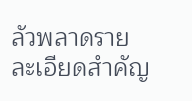ลัวพลาดรายละเอียดสำคัญ